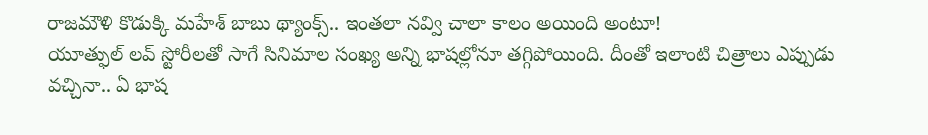రాజమౌళి కొడుక్కి మహేశ్ బాబు థ్యాంక్స్.. ఇంతలా నవ్వి చాలా కాలం అయింది అంటూ!
యూత్ఫుల్ లవ్ స్టోరీలతో సాగే సినిమాల సంఖ్య అన్ని భాషల్లోనూ తగ్గిపోయింది. దీంతో ఇలాంటి చిత్రాలు ఎప్పుడు వచ్చినా.. ఏ భాష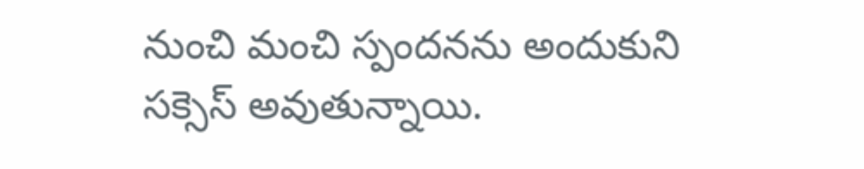నుంచి మంచి స్పందనను అందుకుని సక్సెస్ అవుతున్నాయి.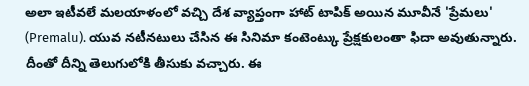అలా ఇటీవలే మలయాళంలో వచ్చి దేశ వ్యాప్తంగా హాట్ టాపిక్ అయిన మూవీనే 'ప్రేమలు' (Premalu). యువ నటీనటులు చేసిన ఈ సినిమా కంటెంట్కు ప్రేక్షకులంతా ఫిదా అవుతున్నారు. దీంతో దీన్ని తెలుగులోకి తీసుకు వచ్చారు. ఈ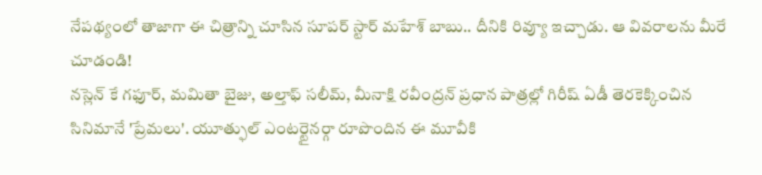నేపథ్యంలో తాజాగా ఈ చిత్రాన్ని చూసిన సూపర్ స్టార్ మహేశ్ బాబు.. దీనికి రివ్యూ ఇచ్చాడు. ఆ వివరాలను మీరే చూడండి!
నస్లెన్ కే గఫూర్, మమితా బైజు, అల్తాఫ్ సలీమ్, మీనాక్షి రవీంద్రన్ ప్రధాన పాత్రల్లో గిరీష్ ఏడీ తెరకెక్కించిన సినిమానే 'ప్రేమలు'. యూత్ఫుల్ ఎంటర్టైనర్గా రూపొందిన ఈ మూవీకి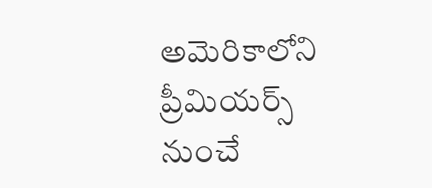అమెరికాలోని ప్రీమియర్స్ నుంచే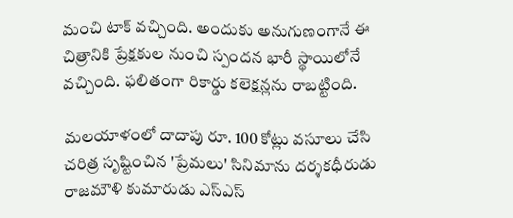మంచి టాక్ వచ్చింది. అందుకు అనుగుణంగానే ఈ చిత్రానికి ప్రేక్షకుల నుంచి స్పందన భారీ స్థాయిలోనే వచ్చింది. ఫలితంగా రికార్డు కలెక్షన్లను రాబట్టింది.

మలయాళంలో దాదాపు రూ. 100 కోట్లు వసూలు చేసి చరిత్ర సృష్టించిన 'ప్రేమలు' సినిమాను దర్శకధీరుడు రాజమౌళి కుమారుడు ఎస్ఎస్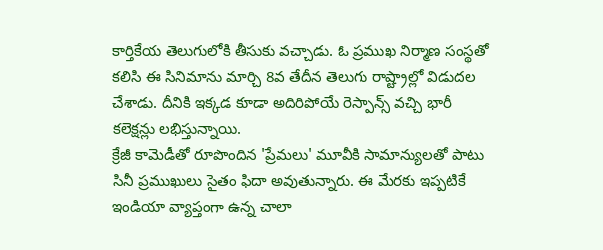కార్తికేయ తెలుగులోకి తీసుకు వచ్చాడు. ఓ ప్రముఖ నిర్మాణ సంస్థతో కలిసి ఈ సినిమాను మార్చి 8వ తేదీన తెలుగు రాష్ట్రాల్లో విడుదల చేశాడు. దీనికి ఇక్కడ కూడా అదిరిపోయే రెస్పాన్స్ వచ్చి భారీ కలెక్షన్లు లభిస్తున్నాయి.
క్రేజీ కామెడీతో రూపొందిన 'ప్రేమలు' మూవీకి సామాన్యులతో పాటు సినీ ప్రముఖులు సైతం ఫిదా అవుతున్నారు. ఈ మేరకు ఇప్పటికే ఇండియా వ్యాప్తంగా ఉన్న చాలా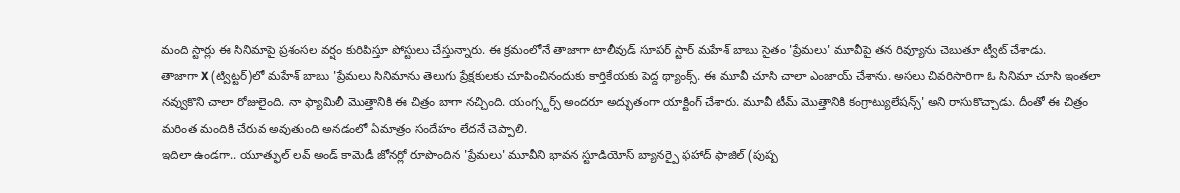మంది స్టార్లు ఈ సినిమాపై ప్రశంసల వర్షం కురిపిస్తూ పోస్టులు చేస్తున్నారు. ఈ క్రమంలోనే తాజాగా టాలీవుడ్ సూపర్ స్టార్ మహేశ్ బాబు సైతం 'ప్రేమలు' మూవీపై తన రివ్యూను చెబుతూ ట్వీట్ చేశాడు.
తాజాగా X (ట్విట్టర్)లో మహేశ్ బాబు 'ప్రేమలు సినిమాను తెలుగు ప్రేక్షకులకు చూపించినందుకు కార్తికేయకు పెద్ద థ్యాంక్స్. ఈ మూవీ చూసి చాలా ఎంజాయ్ చేశాను. అసలు చివరిసారిగా ఓ సినిమా చూసి ఇంతలా నవ్వుకొని చాలా రోజులైంది. నా ఫ్యామిలీ మొత్తానికి ఈ చిత్రం బాగా నచ్చింది. యంగ్స్టర్స్ అందరూ అద్భుతంగా యాక్టింగ్ చేశారు. మూవీ టీమ్ మొత్తానికి కంగ్రాట్యులేషన్స్' అని రాసుకొచ్చాడు. దీంతో ఈ చిత్రం మరింత మందికి చేరువ అవుతుంది అనడంలో ఏమాత్రం సందేహం లేదనే చెప్పాలి.
ఇదిలా ఉండగా.. యూత్ఫుల్ లవ్ అండ్ కామెడీ జోనర్లో రూపొందిన 'ప్రేమలు' మూవీని భావన స్టూడియోస్ బ్యానర్పై ఫహాద్ ఫాజిల్ (పుష్ప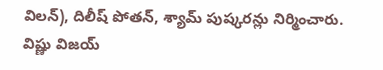విలన్), దిలీష్ పోతన్, శ్యామ్ పుష్కరన్లు నిర్మించారు. విష్ణు విజయ్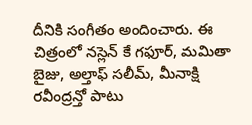దీనికి సంగీతం అందించారు. ఈ చిత్రంలో నస్లెన్ కే గఫూర్, మమితా బైజు, అల్తాఫ్ సలీమ్, మీనాక్షి రవీంద్రన్తో పాటు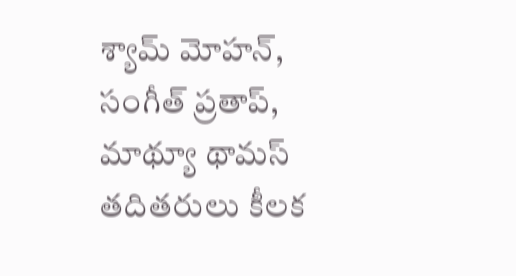శ్యామ్ మోహన్, సంగీత్ ప్రతాప్, మాథ్యూ థామస్ తదితరులు కీలక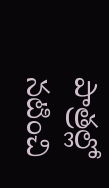పాత్రల్లో నటించి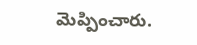మెప్పించారు.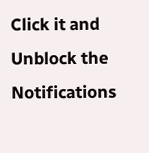Click it and Unblock the Notifications